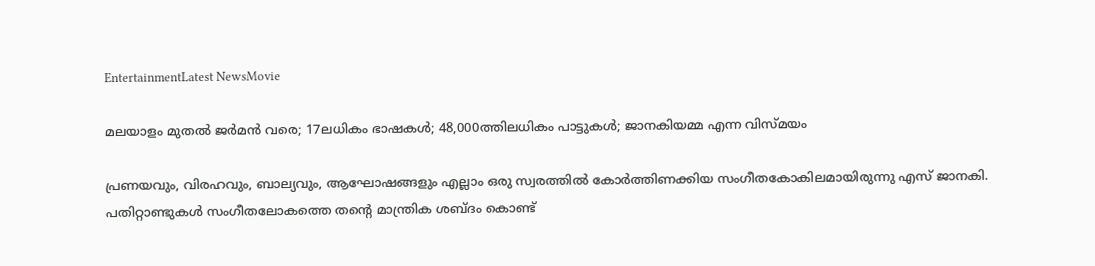EntertainmentLatest NewsMovie

മലയാളം മുതല്‍ ജര്‍മന്‍ വരെ; 17ലധികം ഭാഷകള്‍; 48,000ത്തിലധികം പാട്ടുകള്‍; ജാനകിയമ്മ എന്ന വിസ്മയം

പ്രണയവും, വിരഹവും, ബാല്യവും, ആഘോഷങ്ങളും എല്ലാം ഒരു സ്വരത്തില്‍ കോര്‍ത്തിണക്കിയ സംഗീതകോകിലമായിരുന്നു എസ് ജാനകി. പതിറ്റാണ്ടുകള്‍ സംഗീതലോകത്തെ തന്റെ മാന്ത്രിക ശബ്ദം കൊണ്ട്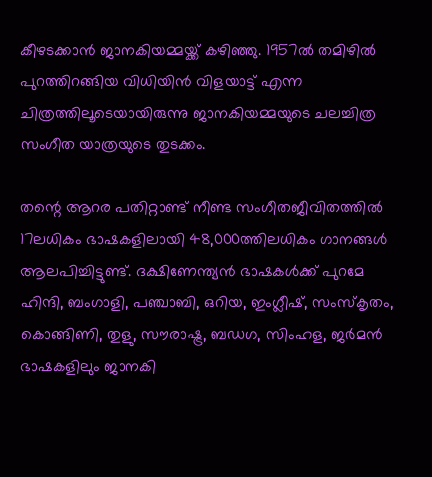കീഴടക്കാന്‍ ജാനകിയമ്മയ്ക്ക് കഴിഞ്ഞു. 1957ല്‍ തമിഴില്‍ പുറത്തിറങ്ങിയ വിധിയിന്‍ വിളയാട്ട് എന്ന ചിത്രത്തിലൂടെയായിരുന്നു ജാനകിയമ്മയുടെ ചലച്ചിത്ര സംഗീത യാത്രയുടെ തുടക്കം.

തന്റെ ആറര പതിറ്റാണ്ട് നീണ്ട സംഗീതജീവിതത്തില്‍ 17ലധികം ഭാഷകളിലായി 48,000ത്തിലധികം ഗാനങ്ങള്‍ ആലപിച്ചിട്ടുണ്ട്. ദക്ഷിണേന്ത്യന്‍ ഭാഷകള്‍ക്ക് പുറമേ ഹിന്ദി, ബംഗാളി, പഞ്ചാബി, ഒറിയ, ഇംഗ്ലീഷ്, സംസ്‌കൃതം, കൊങ്ങിണി, തുളു, സൗരാഷ്ട്ര, ബഡഗ, സിംഹള, ജര്‍മന്‍ ഭാഷകളിലും ജാനകി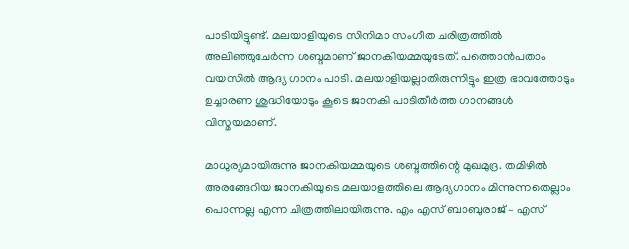പാടിയിട്ടുണ്ട്. മലയാളിയുടെ സിനിമാ സംഗീത ചരിത്രത്തില്‍ അലിഞ്ഞുചേര്‍ന്ന ശബ്ദമാണ് ജാനകിയമ്മയുടേത്. പത്തൊന്‍പതാം വയസില്‍ ആദ്യ ഗാനം പാടി. മലയാളിയല്ലാതിരുന്നിട്ടും ഇത്ര ഭാവത്തോടും ഉച്ചാരണ ശുദ്ധിയോടും കൂടെ ജാനകി പാടിതീര്‍ത്ത ഗാനങ്ങള്‍ വിസ്മയമാണ്.

മാധുര്യമായിരുന്നു ജാനകിയമ്മയുടെ ശബ്ദത്തിന്റെ മുഖമുദ്ര. തമിഴില്‍ അരങ്ങേറിയ ജാനകിയുടെ മലയാളത്തിലെ ആദ്യഗാനം മിന്നുന്നതെല്ലാം പൊന്നല്ല എന്ന ചിത്രത്തിലായിരുന്നു. എം എസ് ബാബുരാജ് – എസ്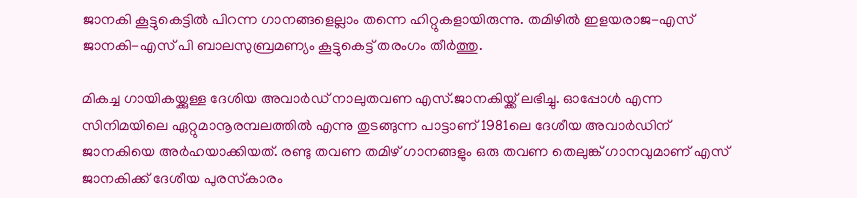ജാനകി കൂട്ടുകെട്ടില്‍ പിറന്ന ഗാനങ്ങളെല്ലാം തന്നെ ഹിറ്റുകളായിരുന്നു. തമിഴില്‍ ഇളയരാജ-എസ് ജാനകി-എസ് പി ബാലസുബ്രമണ്യം കൂട്ടുകെട്ട് തരംഗം തീര്‍ത്തു.

മികച്ച ഗായികയ്ക്കുള്ള ദേശിയ അവാര്‍ഡ് നാലുതവണ എസ്.ജാനകിയ്ക്ക് ലഭിച്ചു. ഓപ്പോള്‍ എന്ന സിനിമയിലെ ഏറ്റുമാനൂരമ്പലത്തില്‍ എന്നു തുടങ്ങുന്ന പാട്ടാണ് 1981ലെ ദേശീയ അവാര്‍ഡിന് ജാനകിയെ അര്‍ഹയാക്കിയത്. രണ്ടു തവണ തമിഴ് ഗാനങ്ങളും ഒരു തവണ തെലുങ്ക് ഗാനവുമാണ് എസ് ജാനകിക്ക് ദേശീയ പുരസ്‌കാരം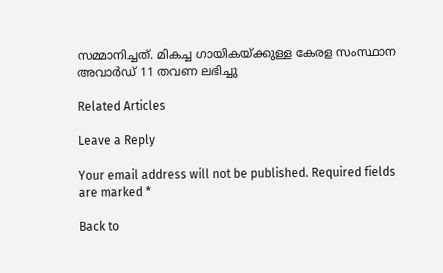സമ്മാനിച്ചത്. മികച്ച ഗായികയ്ക്കുള്ള കേരള സംസ്ഥാന അവാര്‍ഡ് 11 തവണ ലഭിച്ചു

Related Articles

Leave a Reply

Your email address will not be published. Required fields are marked *

Back to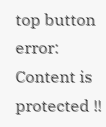top button
error: Content is protected !!